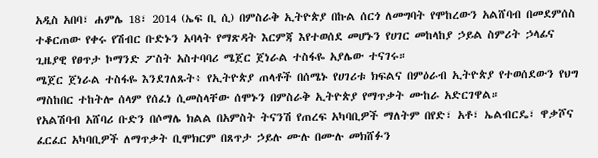አዲስ አበባ፣ ሐምሌ 18፣ 2014 (ኤፍ ቢ ሲ) በምስራቅ ኢትዮጵያ በኩል ሰርጎ ለመግባት የሞከረውን አልሸባብ በመደምሰስ ተቆርጠው የቀሩ የሽብር ቡድኑን አባላት የማጽዳት እርምጃ እየተወሰደ መሆኑን የሀገር መከላከያ ኃይል ስምሪት ኃላፊና ጊዜያዊ የፀጥታ ኮማንድ ፖስት አስተባባሪ ሜጀር ጀነራል ተስፋዬ አያሌው ተናገሩ።
ሜጀር ጀነራል ተስፋዬ እንደገለጹት፥ የኢትዮጵያ ጠላቶች በሰሜኑ የሀገሪቱ ክፍልና በምዕራብ ኢትዮጵያ የተወሰደውን የህግ ማስከበር ተከትሎ ሰላም የሰፈነ ሲመስላቸው ሰሞኑን በምስራቅ ኢትዮጵያ የማጥቃት ሙከራ አድርገዋል።
የአልሽባብ አሸባሪ ቡድን በሶማሌ ክልል በአምስት ትናንሽ የጠረፍ አካባቢዎች ማለትም በየድ፣ አቶ፣ ኤልብርዴ፣ ዋቃሾና ፈርፈር አካባቢዎች ለማጥቃት ቢሞክርም በጸጥታ ኃይሉ ሙሉ በሙሉ መክሸፉን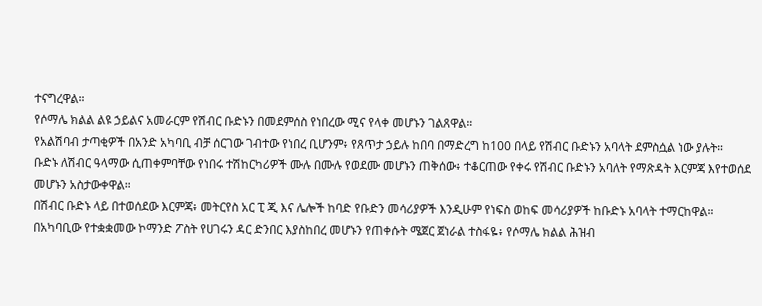ተናግረዋል።
የሶማሌ ክልል ልዩ ኃይልና አመራርም የሽብር ቡድኑን በመደምሰስ የነበረው ሚና የላቀ መሆኑን ገልጸዋል።
የአልሽባብ ታጣቂዎች በአንድ አካባቢ ብቻ ሰርገው ገብተው የነበረ ቢሆንም፥ የጸጥታ ኃይሉ ከበባ በማድረግ ከ100 በላይ የሽብር ቡድኑን አባላት ደምስሷል ነው ያሉት።
ቡድኑ ለሽብር ዓላማው ሲጠቀምባቸው የነበሩ ተሽከርካሪዎች ሙሉ በሙሉ የወደሙ መሆኑን ጠቅሰው፥ ተቆርጠው የቀሩ የሽብር ቡድኑን አባለት የማጽዳት እርምጃ እየተወሰደ መሆኑን አስታውቀዋል።
በሽብር ቡድኑ ላይ በተወሰደው እርምጃ፥ መትርየስ አር ፒ ጂ እና ሌሎች ከባድ የቡድን መሳሪያዎች እንዲሁም የነፍስ ወከፍ መሳሪያዎች ከቡድኑ አባላት ተማርከዋል።
በአካባቢው የተቋቋመው ኮማንድ ፖስት የሀገሩን ዳር ድንበር እያስከበረ መሆኑን የጠቀሱት ሜጀር ጀነራል ተስፋዬ፥ የሶማሌ ክልል ሕዝብ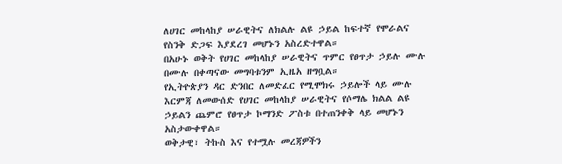ለሀገር መከላከያ ሠራዊትና ለክልሉ ልዩ ኃይል ከፍተኛ የሞራልና የስንቅ ድጋፍ እያደረገ መሆኑን አስረድተዋል።
በአሁኑ ወቅት የሀገር መከላከያ ሠራዊትና ጥምር የፀጥታ ኃይሉ ሙሉ በሙሉ በቀጣናው መግባቱንም ኢዜአ ዘግቧል።
የኢትዮጵያን ዳር ድንበር ለመድፈር የሚሞክሩ ኃይሎች ላይ ሙሉ እርምጃ ለመውሰድ የሀገር መከላከያ ሠራዊትና የሶማሌ ክልል ልዩ ኃይልን ጨምሮ የፀጥታ ኮማንድ ፖስቱ በተጠንቀቅ ላይ መሆኑን አስታውቀዋል።
ወቅታዊ፣ ትኩስ እና የተሟሉ መረጃዎችን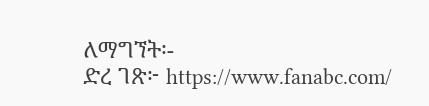ለማግኘት፡-
ድረ ገጽ፦ https://www.fanabc.com/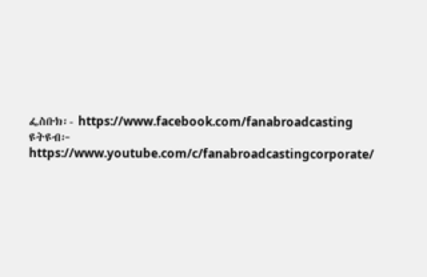ፌስቡክ፡- https://www.facebook.com/fanabroadcasting
ዩትዩብ፦ https://www.youtube.com/c/fanabroadcastingcorporate/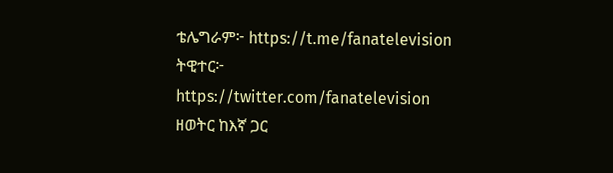ቴሌግራም፦ https://t.me/fanatelevision
ትዊተር፦ https://twitter.com/fanatelevision
ዘወትር ከእኛ ጋር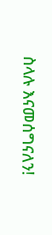ስላሉ እናመሰግናለን!